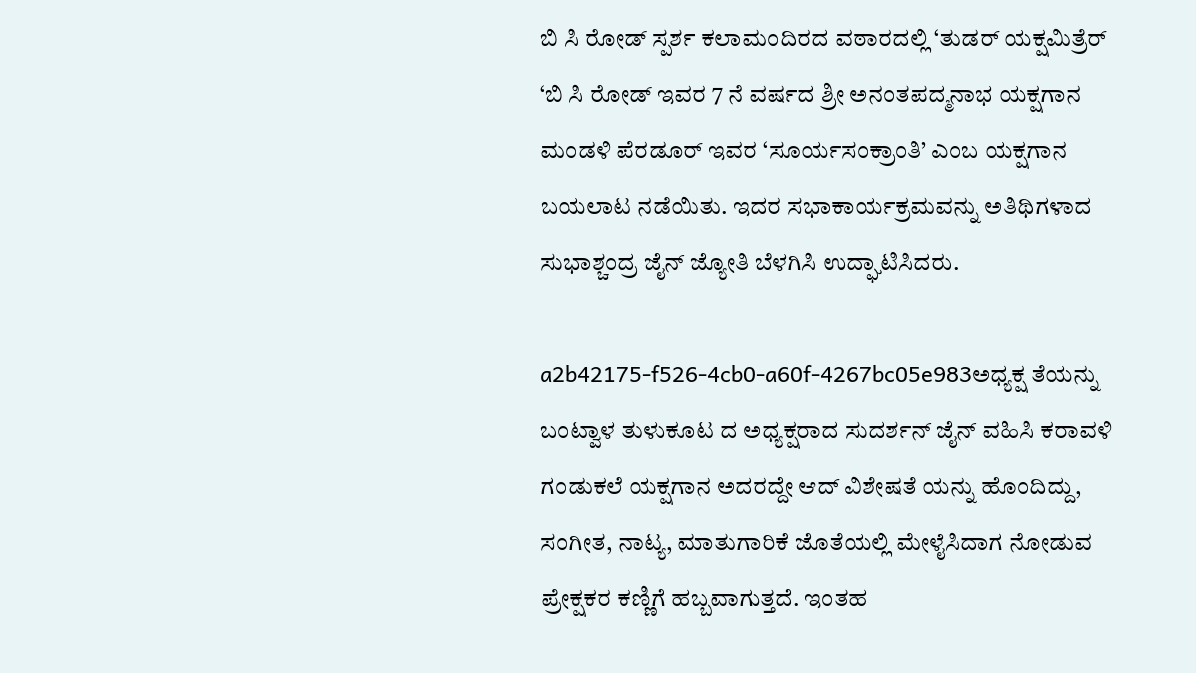ಬಿ ಸಿ ರೋಡ್ ಸ್ಪರ್ಶ ಕಲಾಮಂದಿರದ ವಠಾರದಲ್ಲಿ ‘ತುಡರ್ ಯಕ್ಷಮಿತ್ರೆರ್ ‘ಬಿ ಸಿ ರೋಡ್ ಇವರ 7 ನೆ ವರ್ಷದ ಶ್ರೀ ಅನಂತಪದ್ಮನಾಭ ಯಕ್ಷಗಾನ ಮಂಡಳಿ ಪೆರಡೂರ್ ಇವರ ‘ಸೂರ್ಯಸಂಕ್ರಾಂತಿ’ ಎಂಬ ಯಕ್ಷಗಾನ ಬಯಲಾಟ ನಡೆಯಿತು. ಇದರ ಸಭಾಕಾರ್ಯಕ್ರಮವನ್ನು ಅತಿಥಿಗಳಾದ ಸುಭಾಶ್ಚಂದ್ರ ಜೈನ್ ಜ್ಯೋತಿ ಬೆಳಗಿಸಿ ಉದ್ಘಾಟಿಸಿದರು.

a2b42175-f526-4cb0-a60f-4267bc05e983ಅಧ್ಯಕ್ಷ ತೆಯನ್ನು ಬಂಟ್ವಾಳ ತುಳುಕೂಟ ದ ಅಧ್ಯಕ್ಷರಾದ ಸುದರ್ಶನ್ ಜೈನ್ ವಹಿಸಿ ಕರಾವಳಿ ಗಂಡುಕಲೆ ಯಕ್ಷಗಾನ ಅದರದ್ದೇ ಆದ್ ವಿಶೇಷತೆ ಯನ್ನು ಹೊಂದಿದ್ದು, ಸಂಗೀತ, ನಾಟ್ಯ, ಮಾತುಗಾರಿಕೆ ಜೊತೆಯಲ್ಲಿ ಮೇಳೈಸಿದಾಗ ನೋಡುವ ಪ್ರೇಕ್ಷಕರ ಕಣ್ಣಿಗೆ ಹಬ್ಬವಾಗುತ್ತದೆ. ಇಂತಹ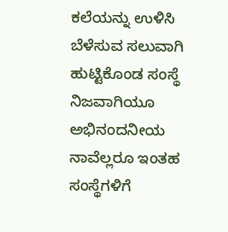ಕಲೆಯನ್ನು ಉಳಿಸಿ ಬೆಳೆಸುವ ಸಲುವಾಗಿ ಹುಟ್ಟಿಕೊಂಡ ಸಂಸ್ಥೆ ನಿಜವಾಗಿಯೂ ಅಭಿನಂದನೀಯ ನಾವೆಲ್ಲರೂ ಇಂತಹ ಸಂಸ್ಥೆಗಳಿಗೆ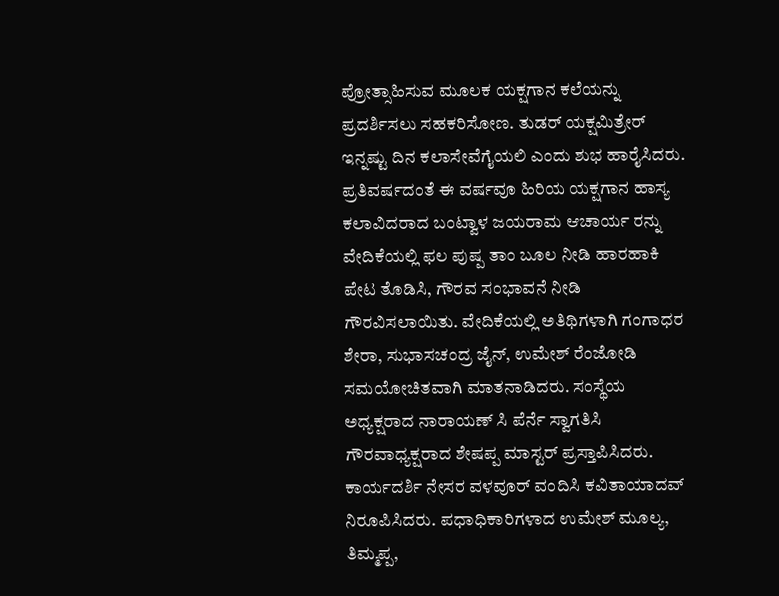ಪ್ರೋತ್ಸಾಹಿಸುವ ಮೂಲಕ ಯಕ್ಷಗಾನ ಕಲೆಯನ್ನು ಪ್ರದರ್ಶಿಸಲು ಸಹಕರಿಸೋಣ. ತುಡರ್ ಯಕ್ಷಮಿತ್ರೇರ್ ಇನ್ನಷ್ಟು ದಿನ ಕಲಾಸೇವೆಗೈಯಲಿ ಎಂದು ಶುಭ ಹಾರೈಸಿದರು. ಪ್ರತಿವರ್ಷದಂತೆ ಈ ವರ್ಷವೂ ಹಿರಿಯ ಯಕ್ಷಗಾನ ಹಾಸ್ಯ ಕಲಾವಿದರಾದ ಬಂಟ್ವಾಳ ಜಯರಾಮ ಆಚಾರ್ಯ ರನ್ನು ವೇದಿಕೆಯಲ್ಲಿ ಫಲ ಪುಷ್ಪ ತಾಂ ಬೂಲ ನೀಡಿ ಹಾರಹಾಕಿ ಪೇಟ ತೊಡಿಸಿ, ಗೌರವ ಸಂಭಾವನೆ ನೀಡಿ ಗೌರವಿಸಲಾಯಿತು. ವೇದಿಕೆಯಲ್ಲಿ ಅತಿಥಿಗಳಾಗಿ ಗಂಗಾಧರ ಶೇರಾ, ಸುಭಾಸಚಂದ್ರ ಜೈನ್, ಉಮೇಶ್ ರೆಂಜೋಡಿ ಸಮಯೋಚಿತವಾಗಿ ಮಾತನಾಡಿದರು. ಸಂಸ್ಥೆಯ ಅಧ್ಯಕ್ಷರಾದ ನಾರಾಯಣ್ ಸಿ ಪೆರ್ನೆ ಸ್ವಾಗತಿಸಿ ಗೌರವಾಧ್ಯಕ್ಷರಾದ ಶೇಷಪ್ಪ ಮಾಸ್ಟರ್ ಪ್ರಸ್ತಾಪಿಸಿದರು. ಕಾರ್ಯದರ್ಶಿ ನೇಸರ ವಳವೂರ್ ವಂದಿಸಿ ಕವಿತಾಯಾದವ್ ನಿರೂಪಿಸಿದರು. ಪಧಾಧಿಕಾರಿಗಳಾದ ಉಮೇಶ್ ಮೂಲ್ಯ, ತಿಮ್ಮಪ್ಪ,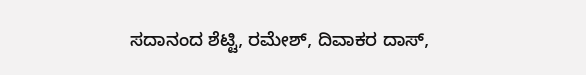ಸದಾನಂದ ಶೆಟ್ಟಿ, ರಮೇಶ್, ದಿವಾಕರ ದಾಸ್,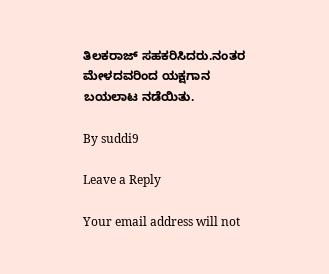ತಿಲಕರಾಜ್ ಸಹಕರಿಸಿದರು.ನಂತರ ಮೇಳದವರಿಂದ ಯಕ್ಷಗಾನ ಬಯಲಾಟ ನಡೆಯಿತು.

By suddi9

Leave a Reply

Your email address will not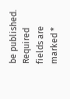be published. Required fields are marked *